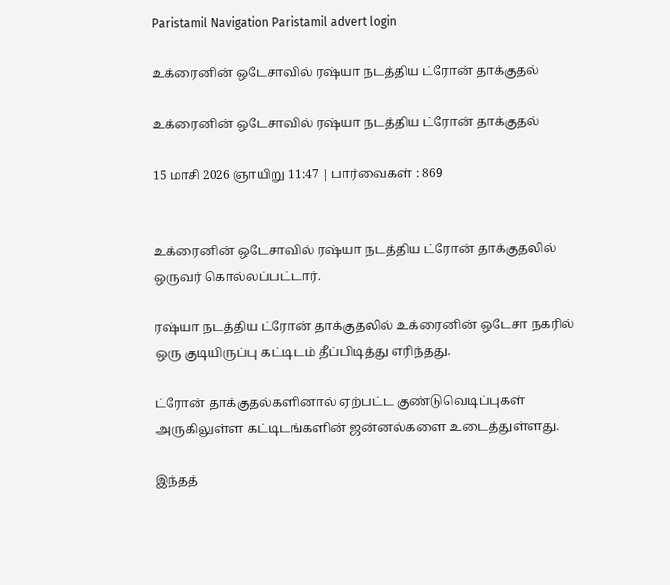Paristamil Navigation Paristamil advert login

உக்ரைனின் ஒடேசாவில் ரஷ்யா நடத்திய ட்ரோன் தாக்குதல்

உக்ரைனின் ஒடேசாவில் ரஷ்யா நடத்திய ட்ரோன் தாக்குதல்

15 மாசி 2026 ஞாயிறு 11:47 | பார்வைகள் : 869


உக்ரைனின் ஒடேசாவில் ரஷ்யா நடத்திய ட்ரோன் தாக்குதலில் ஒருவர் கொல்லப்பட்டார்.

ரஷ்யா நடத்திய ட்ரோன் தாக்குதலில் உக்ரைனின் ஒடேசா நகரில் ஒரு குடியிருப்பு கட்டிடம் தீப்பிடித்து எரிந்தது.

ட்ரோன் தாக்குதல்களினால் ஏற்பட்ட குண்டுவெடிப்புகள் அருகிலுள்ள கட்டிடங்களின் ஜன்னல்களை உடைத்துள்ளது.

இந்தத்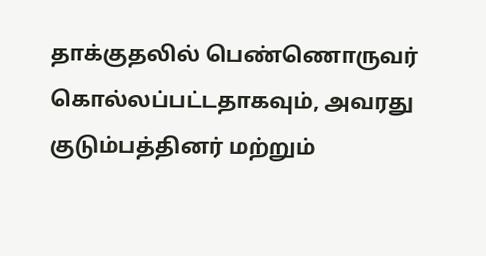தாக்குதலில் பெண்ணொருவர் கொல்லப்பட்டதாகவும், அவரது குடும்பத்தினர் மற்றும்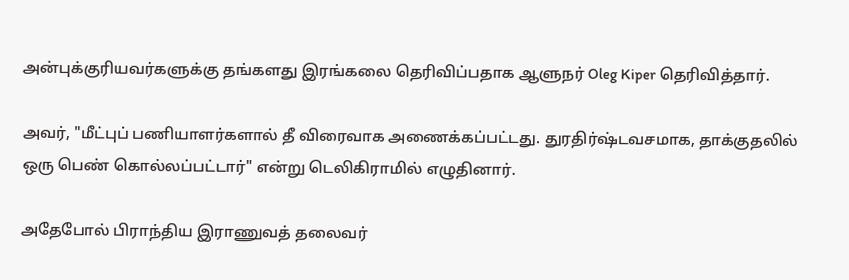அன்புக்குரியவர்களுக்கு தங்களது இரங்கலை தெரிவிப்பதாக ஆளுநர் Oleg Kiper தெரிவித்தார்.

அவர், "மீட்புப் பணியாளர்களால் தீ விரைவாக அணைக்கப்பட்டது. துரதிர்ஷ்டவசமாக, தாக்குதலில் ஒரு பெண் கொல்லப்பட்டார்" என்று டெலிகிராமில் எழுதினார்.

அதேபோல் பிராந்திய இராணுவத் தலைவர்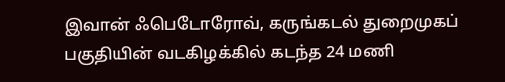இவான் ஃபெடோரோவ், கருங்கடல் துறைமுகப் பகுதியின் வடகிழக்கில் கடந்த 24 மணி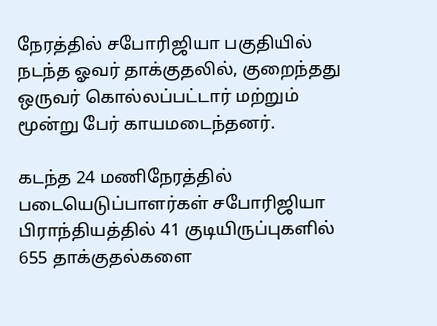நேரத்தில் சபோரிஜியா பகுதியில் நடந்த ஓவர் தாக்குதலில், குறைந்தது ஒருவர் கொல்லப்பட்டார் மற்றும் மூன்று பேர் காயமடைந்தனர்.

கடந்த 24 மணிநேரத்தில் படையெடுப்பாளர்கள் சபோரிஜியா பிராந்தியத்தில் 41 குடியிருப்புகளில் 655 தாக்குதல்களை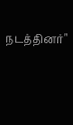நடத்தினர்"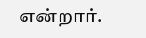என்றார்.